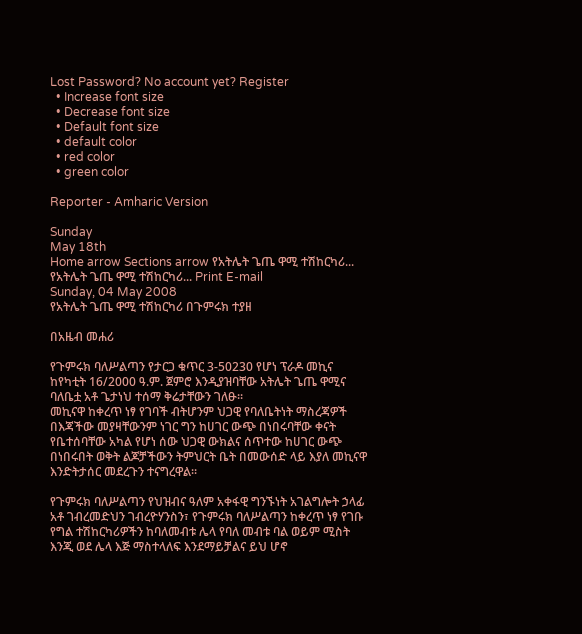Lost Password? No account yet? Register
  • Increase font size
  • Decrease font size
  • Default font size
  • default color
  • red color
  • green color

Reporter - Amharic Version

Sunday
May 18th
Home arrow Sections arrow የአትሌት ጌጤ ዋሚ ተሽከርካሪ...
የአትሌት ጌጤ ዋሚ ተሽከርካሪ... Print E-mail
Sunday, 04 May 2008
የአትሌት ጌጤ ዋሚ ተሽከርካሪ በጉምሩክ ተያዘ

በአዜብ መሐሪ

የጉምሩክ ባለሥልጣን የታርጋ ቁጥር 3-50230 የሆነ ፕራዶ መኪና ከየካቲት 16/2000 ዓ.ም. ጀምሮ እንዲያዝባቸው አትሌት ጌጤ ዋሚና ባለቤቷ አቶ ጌታነህ ተሰማ ቅሬታቸውን ገለፁ፡፡
መኪናዋ ከቀረጥ ነፃ የገባች ብትሆንም ህጋዊ የባለቤትነት ማስረጃዎች በእጃችው መያዛቸውንም ነገር ግን ከሀገር ውጭ በነበሩባቸው ቀናት የቤተሰባቸው አካል የሆነ ሰው ህጋዊ ውክልና ሰጥተው ከሀገር ውጭ በነበሩበት ወቅት ልጆቻችውን ትምህርት ቤት በመውሰድ ላይ እያለ መኪናዋ እንድትታሰር መደረጉን ተናግረዋል፡፡

የጉምሩክ ባለሥልጣን የህዝብና ዓለም አቀፋዊ ግንኙነት አገልግሎት ኃላፊ አቶ ገብረመድህን ገብረዮሃንስን፣ የጉምሩክ ባለሥልጣን ከቀረጥ ነፃ የገቡ የግል ተሽከርካሪዎችን ከባለመብቱ ሌላ የባለ መብቱ ባል ወይም ሚስት እንጂ ወደ ሌላ እጅ ማስተላለፍ እንደማይቻልና ይህ ሆኖ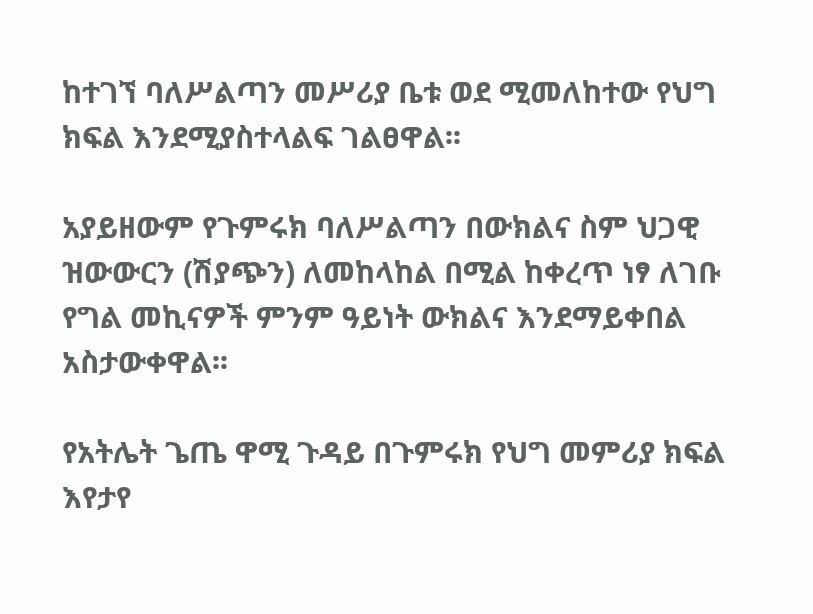ከተገኘ ባለሥልጣን መሥሪያ ቤቱ ወደ ሚመለከተው የህግ ክፍል እንደሚያስተላልፍ ገልፀዋል፡፡

አያይዘውም የጉምሩክ ባለሥልጣን በውክልና ስም ህጋዊ ዝውውርን (ሽያጭን) ለመከላከል በሚል ከቀረጥ ነፃ ለገቡ የግል መኪናዎች ምንም ዓይነት ውክልና እንደማይቀበል አስታውቀዋል፡፡

የአትሌት ጌጤ ዋሚ ጉዳይ በጉምሩክ የህግ መምሪያ ክፍል እየታየ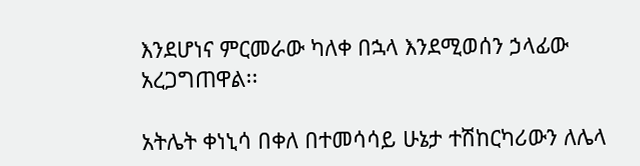እንደሆነና ምርመራው ካለቀ በኋላ እንደሚወሰን ኃላፊው አረጋግጠዋል፡፡

አትሌት ቀነኒሳ በቀለ በተመሳሳይ ሁኔታ ተሽከርካሪውን ለሌላ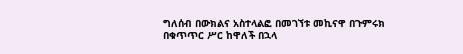ግለሰብ በውክልና አስተላልፎ በመገኘቱ መኪናዋ በጉምሩክ በቁጥጥር ሥር ከዋለች በኋላ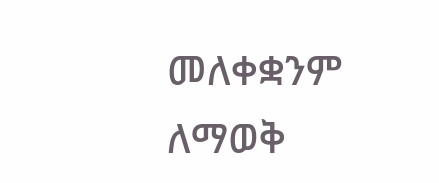መለቀቋንም ለማወቅ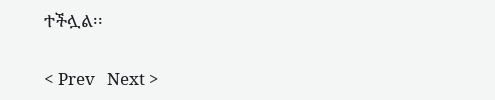ተችሏል፡፡

< Prev   Next >